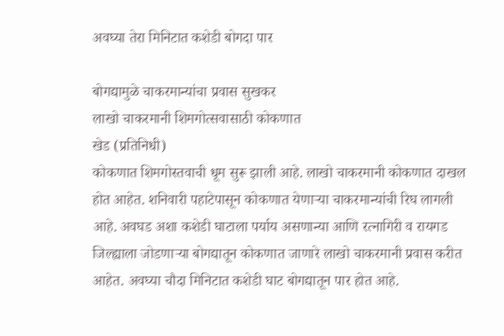अवघ्या तेरा मिनिटात कशेडी बोगदा पार

बोगद्यामुळे चाकरमान्यांचा प्रवास सुखकर
लाखो चाकरमानी शिमगोत्सवासाठी कोकणात
खेड (प्रतिनिधी)
कोकणात शिमगोस्तवाची धूम सुरू झाली आहे. लाखो चाकरमानी कोकणात दाखल होत आहेत. शनिवारी पहाटेपासून कोकणात येणाऱ्या चाकरमान्यांची रिघ लागली आहे. अवघड अशा कशेडी घाटाला पर्याय असणान्या आणि रत्नागिरी व रायगड जिल्ह्याला जोडणाऱ्या बोगद्यातून कोकणात जाणारे लाखो चाकरमानी प्रवास करीत आहेत. अवघ्या चौदा मिनिटात कशेडी घाट बोगद्यातून पार होत आहे.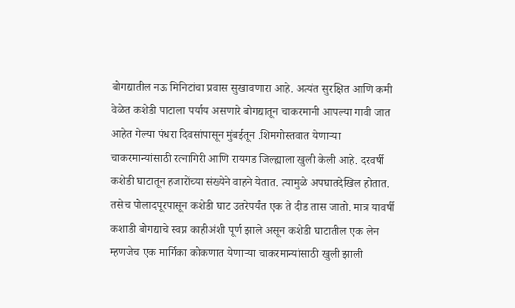बोगद्यातील नऊ मिनिटांचा प्रवास सुखावणारा आहे. अत्यंत सुरक्षित आणि कमी वेळेत कशेडी पाटाला पर्याय असणारे बोगद्यातून चाकरमानी आपल्या गावी जात आहेत गेल्या पंधरा दिवसांपासून मुंबईतून .शिमगोस्तवात येणाऱ्या चाकरमान्यांसाठी रत्नागिरी आणि रायगड जिल्ह्याला खुली केली आहे. दरवर्षी कशेडी घाटातून हजारोंच्या संख्येने वाहने येतात. त्यामुळे अपघातदेखिल होतात. तसेच पोलादपूरपासून कशेडी घाट उतरेपर्यंत एक ते दीड तास जातो. मात्र यावर्षी कशाडी बोगद्याचे स्वप्न काहीअंशी पूर्ण झाले असून कशेडी घाटातील एक लेन म्हणजेच एक मार्गिका कोकणात येणाऱ्या चाकरमान्यांसाठी खुली झाली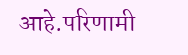आहे.परिणामी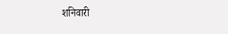शनिवारी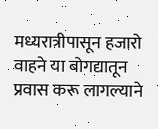मध्यरात्रीपासून हजारो वाहने या बोगद्यातून प्रवास करू लागल्याने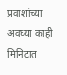प्रवाशांच्या अवघ्या काही मिनिटात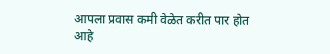आपला प्रवास कमी वेळेत करीत पार होत आहे